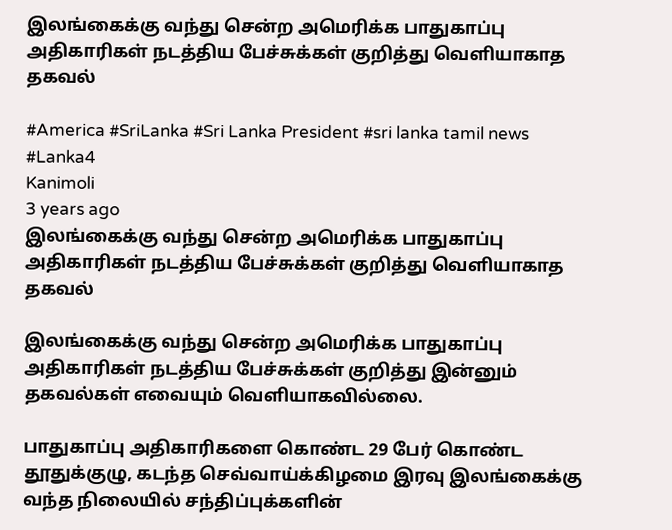இலங்கைக்கு வந்து சென்ற அமெரிக்க பாதுகாப்பு அதிகாரிகள் நடத்திய பேச்சுக்கள் குறித்து வெளியாகாத தகவல்

#America #SriLanka #Sri Lanka President #sri lanka tamil news #Lanka4
Kanimoli
3 years ago
இலங்கைக்கு வந்து சென்ற அமெரிக்க பாதுகாப்பு அதிகாரிகள் நடத்திய பேச்சுக்கள் குறித்து வெளியாகாத தகவல்

இலங்கைக்கு வந்து சென்ற அமெரிக்க பாதுகாப்பு அதிகாரிகள் நடத்திய பேச்சுக்கள் குறித்து இன்னும் தகவல்கள் எவையும் வெளியாகவில்லை.

பாதுகாப்பு அதிகாரிகளை கொண்ட 29 பேர் கொண்ட தூதுக்குழு, கடந்த செவ்வாய்க்கிழமை இரவு இலங்கைக்கு வந்த நிலையில் சந்திப்புக்களின்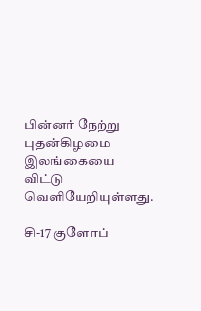பின்னர் நேற்று புதன்கிழமை இலங்கையை விட்டு வெளியேறியுள்ளது.

சி-17 குளோப்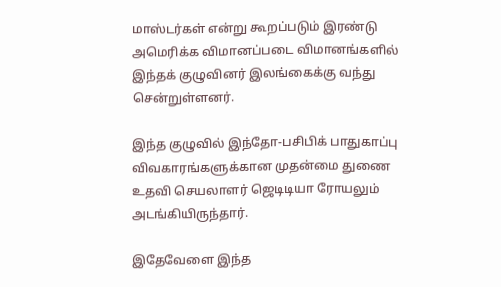மாஸ்டர்கள் என்று கூறப்படும் இரண்டு அமெரிக்க விமானப்படை விமானங்களில் இந்தக் குழுவினர் இலங்கைக்கு வந்து சென்றுள்ளனர்.

இந்த குழுவில் இந்தோ-பசிபிக் பாதுகாப்பு விவகாரங்களுக்கான முதன்மை துணை உதவி செயலாளர் ஜெடிடியா ரோயலும் அடங்கியிருந்தார்.

இதேவேளை இந்த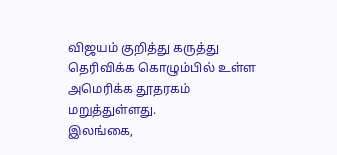விஜயம் குறித்து கருத்து தெரிவிக்க கொழும்பில் உள்ள அமெரிக்க தூதரகம் மறுத்துள்ளது.
இலங்கை,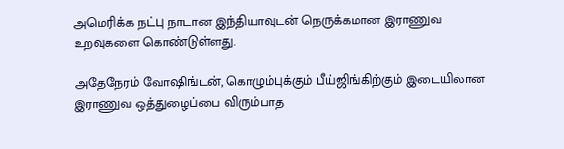அமெரிக்க நட்பு நாடான இந்தியாவுடன் நெருக்கமான இராணுவ உறவுகளை கொண்டுள்ளது.

அதேநேரம் வோஷிங்டன், கொழும்புக்கும் பீய்ஜிங்கிற்கும் இடையிலான இராணுவ ஒத்துழைப்பை விரும்பாத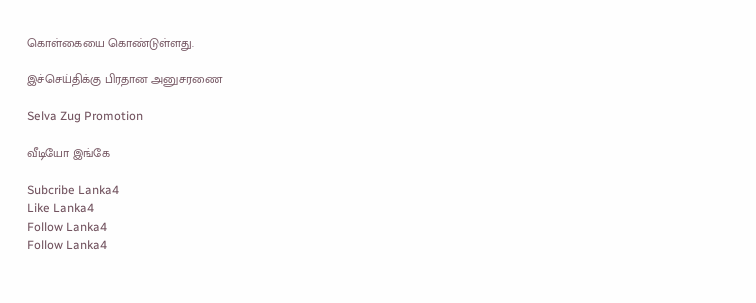கொள்கையை கொண்டுள்ளது.

இச்செய்திக்கு பிரதான அனுசரணை

Selva Zug Promotion

வீடியோ இங்கே

Subcribe Lanka4
Like Lanka4
Follow Lanka4
Follow Lanka4